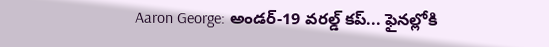Aaron George: అండర్-19 వరల్డ్ కప్... ఫైనల్లోకి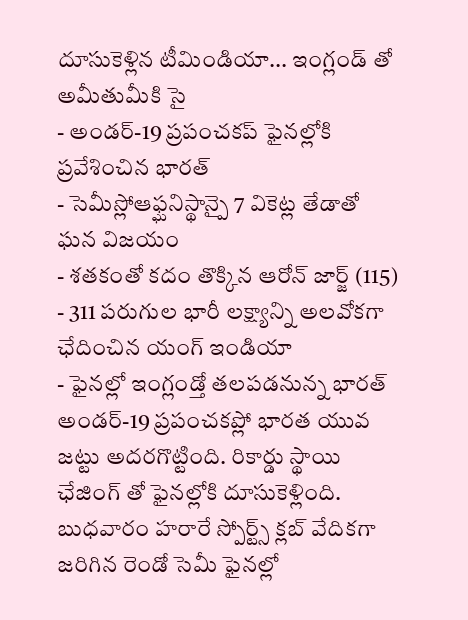దూసుకెళ్లిన టీమిండియా... ఇంగ్లండ్ తో అమీతుమీకి సై
- అండర్-19 ప్రపంచకప్ ఫైనల్లోకి ప్రవేశించిన భారత్
- సెమీస్లోఆఫ్ఘనిస్థాన్పై 7 వికెట్ల తేడాతో ఘన విజయం
- శతకంతో కదం తొక్కిన ఆరోన్ జార్జ్ (115)
- 311 పరుగుల భారీ లక్ష్యాన్ని అలవోకగా ఛేదించిన యంగ్ ఇండియా
- ఫైనల్లో ఇంగ్లండ్తో తలపడనున్న భారత్
అండర్-19 ప్రపంచకప్లో భారత యువ జట్టు అదరగొట్టింది. రికార్డు స్థాయి ఛేజింగ్ తో ఫైనల్లోకి దూసుకెళ్లింది. బుధవారం హరారే స్పోర్ట్స్ క్లబ్ వేదికగా జరిగిన రెండో సెమీ ఫైనల్లో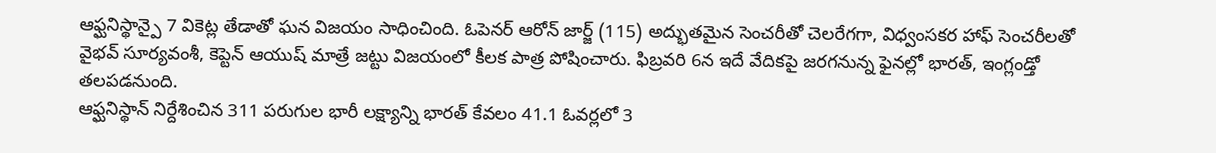ఆఫ్ఘనిస్థాన్పై 7 వికెట్ల తేడాతో ఘన విజయం సాధించింది. ఓపెనర్ ఆరోన్ జార్జ్ (115) అద్భుతమైన సెంచరీతో చెలరేగగా, విధ్వంసకర హాఫ్ సెంచరీలతో వైభవ్ సూర్యవంశీ, కెప్టెన్ ఆయుష్ మాత్రే జట్టు విజయంలో కీలక పాత్ర పోషించారు. ఫిబ్రవరి 6న ఇదే వేదికపై జరగనున్న ఫైనల్లో భారత్, ఇంగ్లండ్తో తలపడనుంది.
ఆఫ్ఘనిస్థాన్ నిర్దేశించిన 311 పరుగుల భారీ లక్ష్యాన్ని భారత్ కేవలం 41.1 ఓవర్లలో 3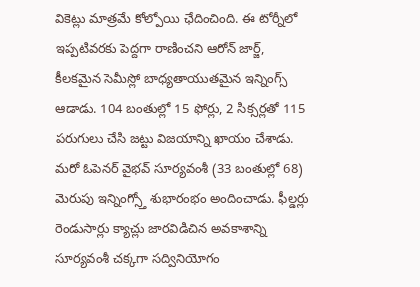వికెట్లు మాత్రమే కోల్పోయి ఛేదించింది. ఈ టోర్నీలో ఇప్పటివరకు పెద్దగా రాణించని ఆరోన్ జార్జ్, కీలకమైన సెమీస్లో బాధ్యతాయుతమైన ఇన్నింగ్స్ ఆడాడు. 104 బంతుల్లో 15 ఫోర్లు, 2 సిక్సర్లతో 115 పరుగులు చేసి జట్టు విజయాన్ని ఖాయం చేశాడు. మరో ఓపెనర్ వైభవ్ సూర్యవంశీ (33 బంతుల్లో 68) మెరుపు ఇన్నింగ్స్తో శుభారంభం అందించాడు. ఫీల్డర్లు రెండుసార్లు క్యాచ్లు జారవిడిచిన అవకాశాన్ని సూర్యవంశీ చక్కగా సద్వినియోగం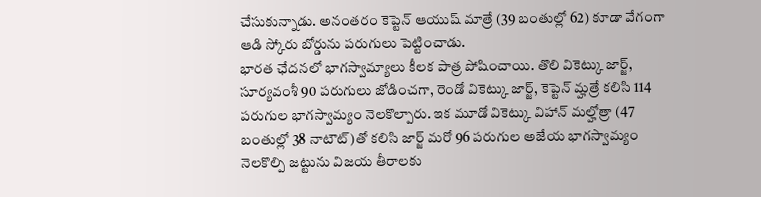చేసుకున్నాడు. అనంతరం కెప్టెన్ ఆయుష్ మాత్రే (39 బంతుల్లో 62) కూడా వేగంగా ఆడి స్కోరు బోర్డును పరుగులు పెట్టించాడు.
భారత ఛేదనలో భాగస్వామ్యాలు కీలక పాత్ర పోషించాయి. తొలి వికెట్కు జార్జ్, సూర్యవంశీ 90 పరుగులు జోడించగా, రెండో వికెట్కు జార్జ్, కెప్టెన్ మ్హత్రే కలిసి 114 పరుగుల భాగస్వామ్యం నెలకొల్పారు. ఇక మూడో వికెట్కు విహాన్ మల్హోత్రా (47 బంతుల్లో 38 నాటౌట్)తో కలిసి జార్జ్ మరో 96 పరుగుల అజేయ భాగస్వామ్యం నెలకొల్పి జట్టును విజయ తీరాలకు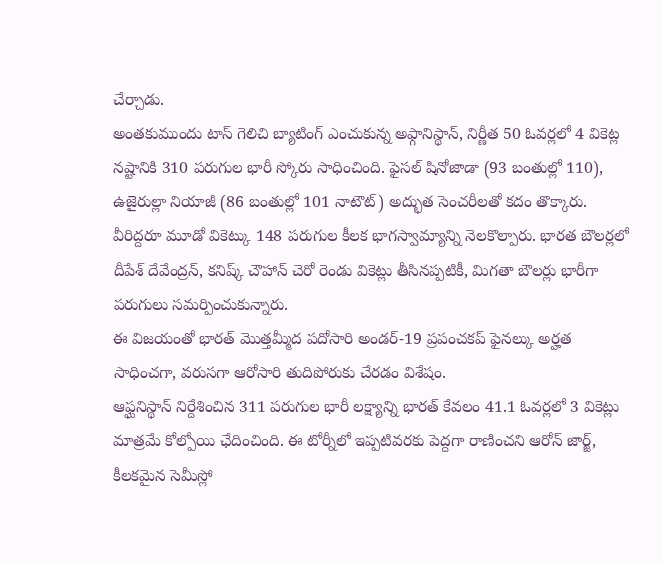చేర్చాడు.
అంతకుముందు టాస్ గెలిచి బ్యాటింగ్ ఎంచుకున్న అఫ్గానిస్థాన్, నిర్ణీత 50 ఓవర్లలో 4 వికెట్ల నష్టానికి 310 పరుగుల భారీ స్కోరు సాధించింది. ఫైసల్ షినోజాడా (93 బంతుల్లో 110), ఉజైరుల్లా నియాజీ (86 బంతుల్లో 101 నాటౌట్) అద్భుత సెంచరీలతో కదం తొక్కారు. వీరిద్దరూ మూడో వికెట్కు 148 పరుగుల కీలక భాగస్వామ్యాన్ని నెలకొల్పారు. భారత బౌలర్లలో దీపేశ్ దేవేంద్రన్, కనిష్క్ చౌహాన్ చెరో రెండు వికెట్లు తీసినప్పటికీ, మిగతా బౌలర్లు భారీగా పరుగులు సమర్పించుకున్నారు.
ఈ విజయంతో భారత్ మొత్తమ్మీద పదోసారి అండర్-19 ప్రపంచకప్ ఫైనల్కు అర్హత సాధించగా, వరుసగా ఆరోసారి తుదిపోరుకు చేరడం విశేషం.
ఆఫ్ఘనిస్థాన్ నిర్దేశించిన 311 పరుగుల భారీ లక్ష్యాన్ని భారత్ కేవలం 41.1 ఓవర్లలో 3 వికెట్లు మాత్రమే కోల్పోయి ఛేదించింది. ఈ టోర్నీలో ఇప్పటివరకు పెద్దగా రాణించని ఆరోన్ జార్జ్, కీలకమైన సెమీస్లో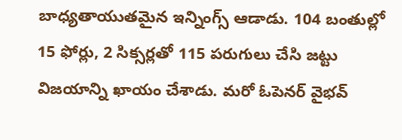బాధ్యతాయుతమైన ఇన్నింగ్స్ ఆడాడు. 104 బంతుల్లో 15 ఫోర్లు, 2 సిక్సర్లతో 115 పరుగులు చేసి జట్టు విజయాన్ని ఖాయం చేశాడు. మరో ఓపెనర్ వైభవ్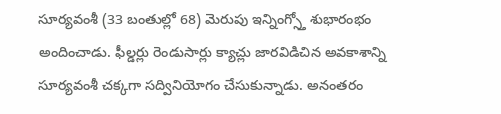సూర్యవంశీ (33 బంతుల్లో 68) మెరుపు ఇన్నింగ్స్తో శుభారంభం అందించాడు. ఫీల్డర్లు రెండుసార్లు క్యాచ్లు జారవిడిచిన అవకాశాన్ని సూర్యవంశీ చక్కగా సద్వినియోగం చేసుకున్నాడు. అనంతరం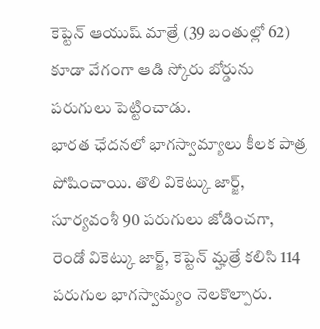కెప్టెన్ ఆయుష్ మాత్రే (39 బంతుల్లో 62) కూడా వేగంగా ఆడి స్కోరు బోర్డును పరుగులు పెట్టించాడు.
భారత ఛేదనలో భాగస్వామ్యాలు కీలక పాత్ర పోషించాయి. తొలి వికెట్కు జార్జ్, సూర్యవంశీ 90 పరుగులు జోడించగా, రెండో వికెట్కు జార్జ్, కెప్టెన్ మ్హత్రే కలిసి 114 పరుగుల భాగస్వామ్యం నెలకొల్పారు.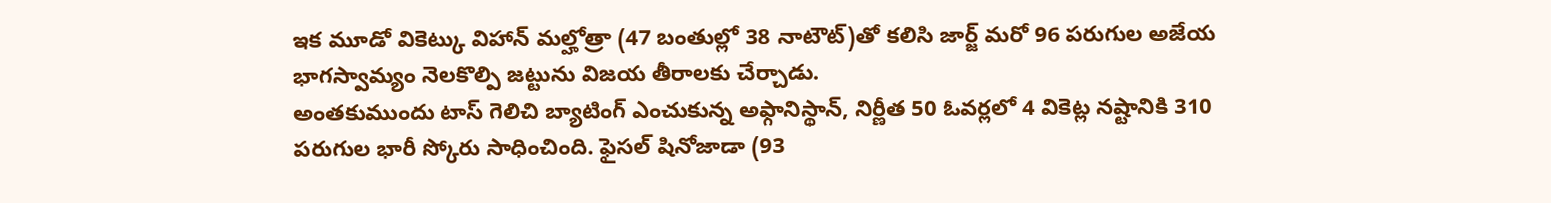ఇక మూడో వికెట్కు విహాన్ మల్హోత్రా (47 బంతుల్లో 38 నాటౌట్)తో కలిసి జార్జ్ మరో 96 పరుగుల అజేయ భాగస్వామ్యం నెలకొల్పి జట్టును విజయ తీరాలకు చేర్చాడు.
అంతకుముందు టాస్ గెలిచి బ్యాటింగ్ ఎంచుకున్న అఫ్గానిస్థాన్, నిర్ణీత 50 ఓవర్లలో 4 వికెట్ల నష్టానికి 310 పరుగుల భారీ స్కోరు సాధించింది. ఫైసల్ షినోజాడా (93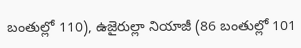బంతుల్లో 110), ఉజైరుల్లా నియాజీ (86 బంతుల్లో 101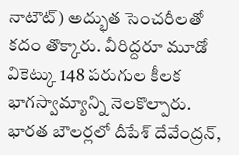నాటౌట్) అద్భుత సెంచరీలతో కదం తొక్కారు. వీరిద్దరూ మూడో వికెట్కు 148 పరుగుల కీలక భాగస్వామ్యాన్ని నెలకొల్పారు. భారత బౌలర్లలో దీపేశ్ దేవేంద్రన్,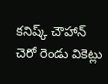కనిష్క్ చౌహాన్ చెరో రెండు వికెట్లు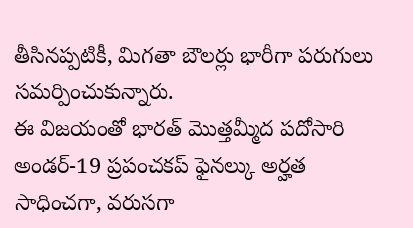తీసినప్పటికీ, మిగతా బౌలర్లు భారీగా పరుగులు సమర్పించుకున్నారు.
ఈ విజయంతో భారత్ మొత్తమ్మీద పదోసారి అండర్-19 ప్రపంచకప్ ఫైనల్కు అర్హత సాధించగా, వరుసగా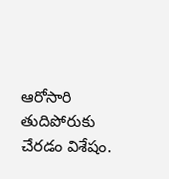ఆరోసారి తుదిపోరుకు చేరడం విశేషం.